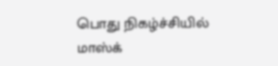பொது நிகழ்ச்சியில் மாஸ்க்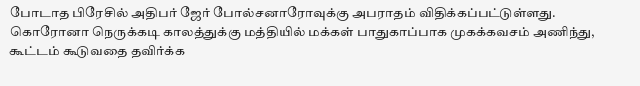போடாத பிரேசில் அதிபர் ஜேர் போல்சனாரோவுக்கு அபராதம் விதிக்கப்பட்டுள்ளது.
கொரோனா நெருக்கடி காலத்துக்கு மத்தியில் மக்கள் பாதுகாப்பாக முகக்கவசம் அணிந்து, கூட்டம் கூடுவதை தவிர்க்க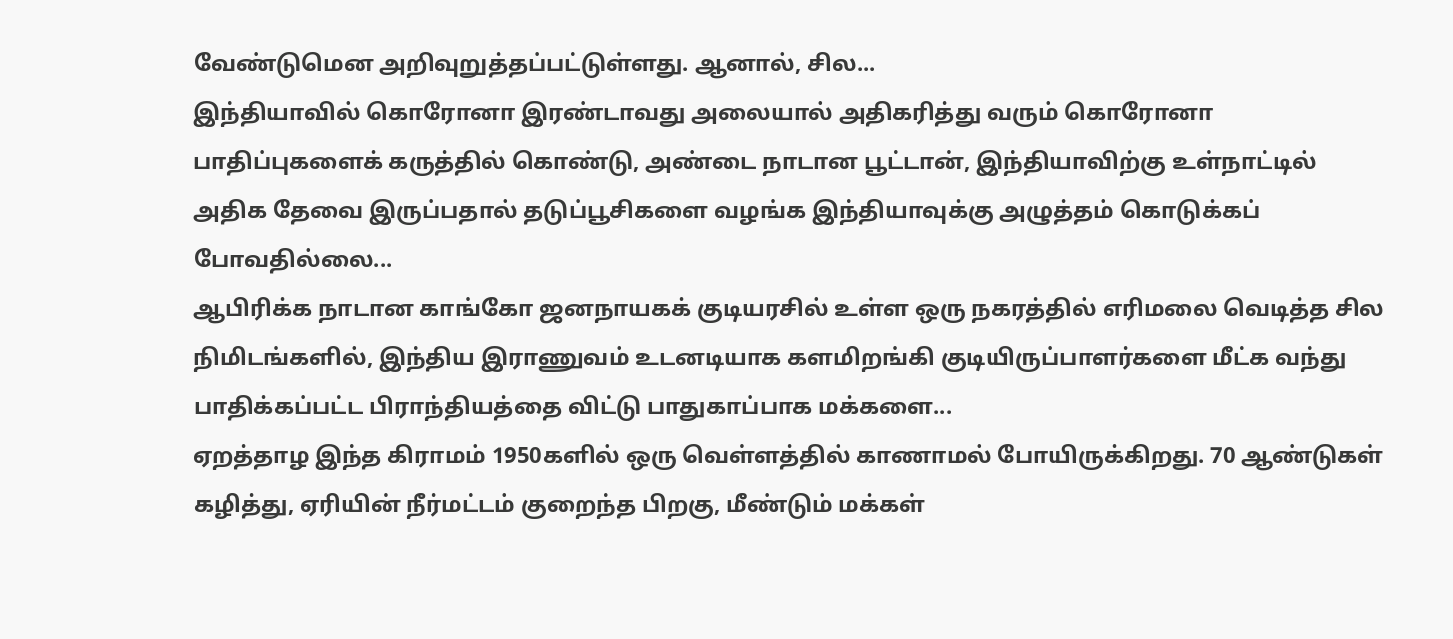வேண்டுமென அறிவுறுத்தப்பட்டுள்ளது. ஆனால், சில...
இந்தியாவில் கொரோனா இரண்டாவது அலையால் அதிகரித்து வரும் கொரோனா பாதிப்புகளைக் கருத்தில் கொண்டு, அண்டை நாடான பூட்டான், இந்தியாவிற்கு உள்நாட்டில் அதிக தேவை இருப்பதால் தடுப்பூசிகளை வழங்க இந்தியாவுக்கு அழுத்தம் கொடுக்கப் போவதில்லை...
ஆபிரிக்க நாடான காங்கோ ஜனநாயகக் குடியரசில் உள்ள ஒரு நகரத்தில் எரிமலை வெடித்த சில நிமிடங்களில், இந்திய இராணுவம் உடனடியாக களமிறங்கி குடியிருப்பாளர்களை மீட்க வந்து பாதிக்கப்பட்ட பிராந்தியத்தை விட்டு பாதுகாப்பாக மக்களை...
ஏறத்தாழ இந்த கிராமம் 1950களில் ஒரு வெள்ளத்தில் காணாமல் போயிருக்கிறது. 70 ஆண்டுகள் கழித்து, ஏரியின் நீர்மட்டம் குறைந்த பிறகு, மீண்டும் மக்கள்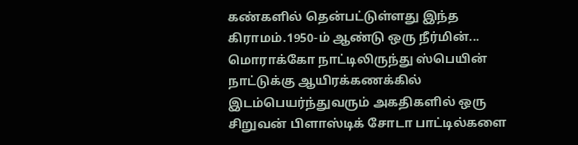கண்களில் தென்பட்டுள்ளது இந்த கிராமம்.1950-ம் ஆண்டு ஒரு நீர்மின்...
மொராக்கோ நாட்டிலிருந்து ஸ்பெயின் நாட்டுக்கு ஆயிரக்கணக்கில் இடம்பெயர்ந்துவரும் அகதிகளில் ஒரு சிறுவன் பிளாஸ்டிக் சோடா பாட்டில்களை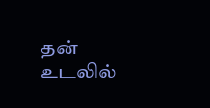தன் உடலில்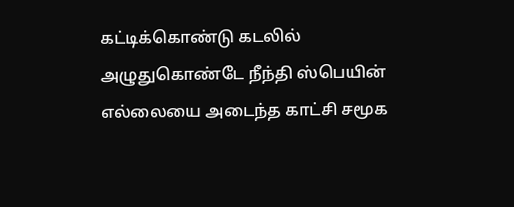கட்டிக்கொண்டு கடலில் அழுதுகொண்டே நீந்தி ஸ்பெயின் எல்லையை அடைந்த காட்சி சமூக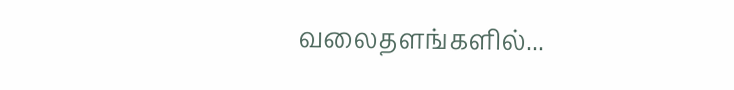வலைதளங்களில்...